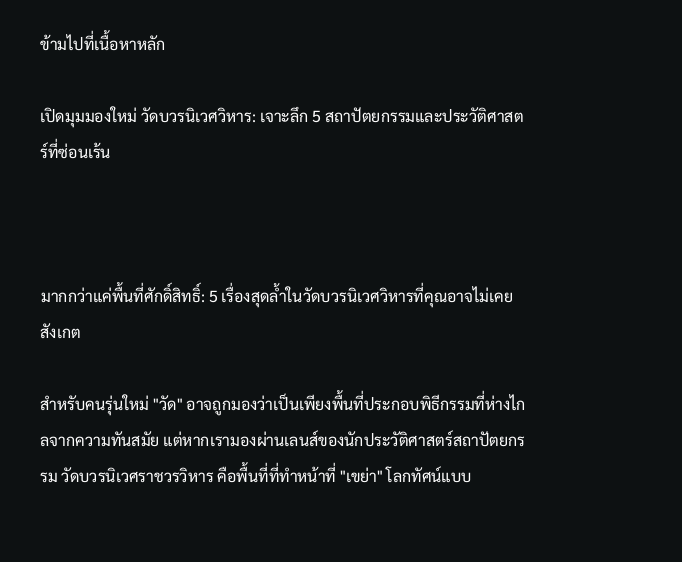ข้ามไปที่เนื้อหาหลัก

เปิดมุมมองใหม่ วัดบวรนิเวศวิหาร: เจาะลึก 5 สถาปัตยกรรมและประวัติศาสตร์ที่ซ่อนเร้น



มากกว่าแค่พื้นที่ศักดิ์สิทธิ์: 5 เรื่องสุดล้ำในวัดบวรนิเวศวิหารที่คุณอาจไม่เคยสังเกต

สำหรับคนรุ่นใหม่ "วัด" อาจถูกมองว่าเป็นเพียงพื้นที่ประกอบพิธีกรรมที่ห่างไกลจากความทันสมัย แต่หากเรามองผ่านเลนส์ของนักประวัติศาสตร์สถาปัตยกรรม วัดบวรนิเวศราชวรวิหาร คือพื้นที่ที่ทำหน้าที่ "เขย่า" โลกทัศน์แบบ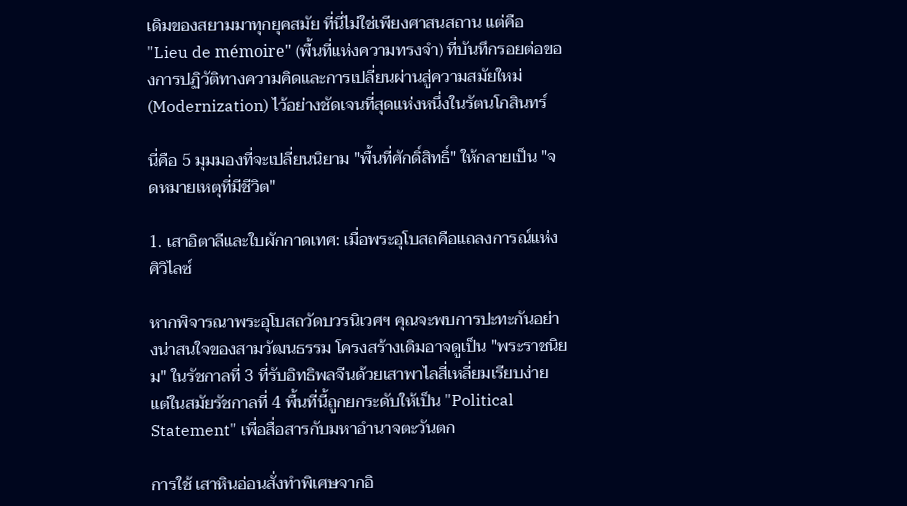เดิมของสยามมาทุกยุคสมัย ที่นี่ไม่ใช่เพียงศาสนสถาน แต่คือ "Lieu de mémoire" (พื้นที่แห่งความทรงจำ) ที่บันทึกรอยต่อของการปฏิวัติทางความคิดและการเปลี่ยนผ่านสู่ความสมัยใหม่ (Modernization) ไว้อย่างชัดเจนที่สุดแห่งหนึ่งในรัตนโกสินทร์

นี่คือ 5 มุมมองที่จะเปลี่ยนนิยาม "พื้นที่ศักดิ์สิทธิ์" ให้กลายเป็น "จดหมายเหตุที่มีชีวิต"

1. เสาอิตาลีและใบผักกาดเทศ: เมื่อพระอุโบสถคือแถลงการณ์แห่งศิวิไลซ์

หากพิจารณาพระอุโบสถวัดบวรนิเวศฯ คุณจะพบการปะทะกันอย่างน่าสนใจของสามวัฒนธรรม โครงสร้างเดิมอาจดูเป็น "พระราชนิยม" ในรัชกาลที่ 3 ที่รับอิทธิพลจีนด้วยเสาพาไลสี่เหลี่ยมเรียบง่าย แต่ในสมัยรัชกาลที่ 4 พื้นที่นี้ถูกยกระดับให้เป็น "Political Statement" เพื่อสื่อสารกับมหาอำนาจตะวันตก

การใช้ เสาหินอ่อนสั่งทำพิเศษจากอิ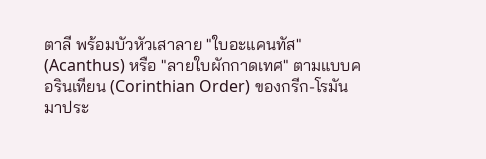ตาลี พร้อมบัวหัวเสาลาย "ใบอะแคนทัส" (Acanthus) หรือ "ลายใบผักกาดเทศ" ตามแบบคอรินเทียน (Corinthian Order) ของกรีก-โรมัน มาประ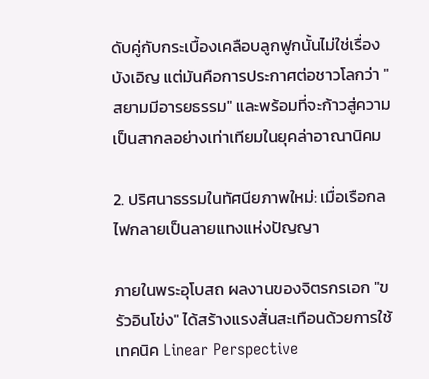ดับคู่กับกระเบื้องเคลือบลูกฟูกนั้นไม่ใช่เรื่องบังเอิญ แต่มันคือการประกาศต่อชาวโลกว่า "สยามมีอารยธรรม" และพร้อมที่จะก้าวสู่ความเป็นสากลอย่างเท่าเทียมในยุคล่าอาณานิคม

2. ปริศนาธรรมในทัศนียภาพใหม่: เมื่อเรือกลไฟกลายเป็นลายแทงแห่งปัญญา

ภายในพระอุโบสถ ผลงานของจิตรกรเอก "ขรัวอินโข่ง" ได้สร้างแรงสั่นสะเทือนด้วยการใช้เทคนิค Linear Perspective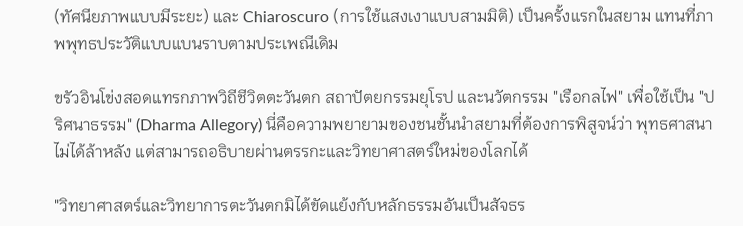(ทัศนียภาพแบบมีระยะ) และ Chiaroscuro (การใช้แสงเงาแบบสามมิติ) เป็นครั้งแรกในสยาม แทนที่ภาพพุทธประวัติแบบแบนราบตามประเพณีเดิม

ขรัวอินโข่งสอดแทรกภาพวิถีชีวิตตะวันตก สถาปัตยกรรมยุโรป และนวัตกรรม "เรือกลไฟ" เพื่อใช้เป็น "ปริศนาธรรม" (Dharma Allegory) นี่คือความพยายามของชนชั้นนำสยามที่ต้องการพิสูจน์ว่า พุทธศาสนาไม่ได้ล้าหลัง แต่สามารถอธิบายผ่านตรรกะและวิทยาศาสตร์ใหม่ของโลกได้

"วิทยาศาสตร์และวิทยาการตะวันตกมิได้ขัดแย้งกับหลักธรรมอันเป็นสัจธร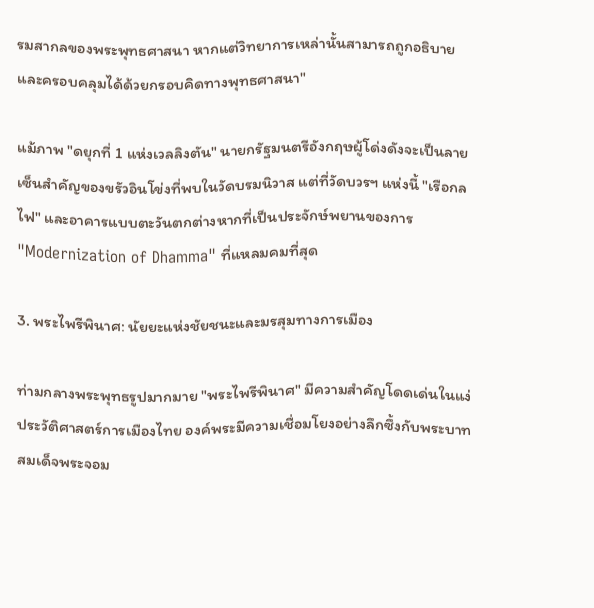รมสากลของพระพุทธศาสนา หากแต่วิทยาการเหล่านั้นสามารถถูกอธิบายและครอบคลุมได้ด้วยกรอบคิดทางพุทธศาสนา"

แม้ภาพ "ดยุกที่ 1 แห่งเวลลิงตัน" นายกรัฐมนตรีอังกฤษผู้โด่งดังจะเป็นลายเซ็นสำคัญของขรัวอินโข่งที่พบในวัดบรมนิวาส แต่ที่วัดบวรฯ แห่งนี้ "เรือกลไฟ" และอาคารแบบตะวันตกต่างหากที่เป็นประจักษ์พยานของการ "Modernization of Dhamma" ที่แหลมคมที่สุด

3. พระไพรีพินาศ: นัยยะแห่งชัยชนะและมรสุมทางการเมือง

ท่ามกลางพระพุทธรูปมากมาย "พระไพรีพินาศ" มีความสำคัญโดดเด่นในแง่ประวัติศาสตร์การเมืองไทย องค์พระมีความเชื่อมโยงอย่างลึกซึ้งกับพระบาทสมเด็จพระจอม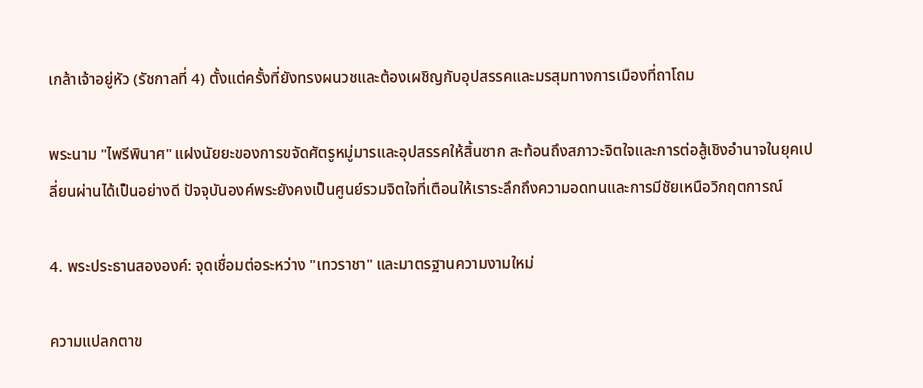เกล้าเจ้าอยู่หัว (รัชกาลที่ 4) ตั้งแต่ครั้งที่ยังทรงผนวชและต้องเผชิญกับอุปสรรคและมรสุมทางการเมืองที่ถาโถม

พระนาม "ไพรีพินาศ" แฝงนัยยะของการขจัดศัตรูหมู่มารและอุปสรรคให้สิ้นซาก สะท้อนถึงสภาวะจิตใจและการต่อสู้เชิงอำนาจในยุคเปลี่ยนผ่านได้เป็นอย่างดี ปัจจุบันองค์พระยังคงเป็นศูนย์รวมจิตใจที่เตือนให้เราระลึกถึงความอดทนและการมีชัยเหนือวิกฤตการณ์

4. พระประธานสององค์: จุดเชื่อมต่อระหว่าง "เทวราชา" และมาตรฐานความงามใหม่

ความแปลกตาข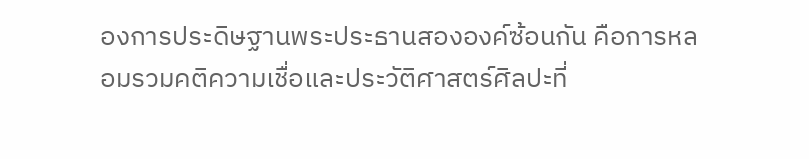องการประดิษฐานพระประธานสององค์ซ้อนกัน คือการหลอมรวมคติความเชื่อและประวัติศาสตร์ศิลปะที่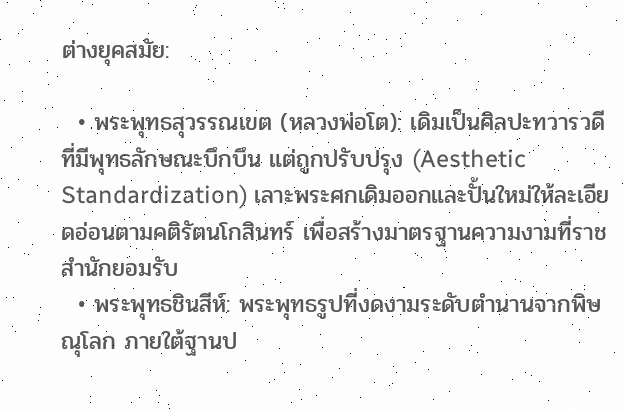ต่างยุคสมัย:

  • พระพุทธสุวรรณเขต (หลวงพ่อโต): เดิมเป็นศิลปะทวารวดีที่มีพุทธลักษณะบึกบึน แต่ถูกปรับปรุง (Aesthetic Standardization) เลาะพระศกเดิมออกและปั้นใหม่ให้ละเอียดอ่อนตามคติรัตนโกสินทร์ เพื่อสร้างมาตรฐานความงามที่ราชสำนักยอมรับ
  • พระพุทธชินสีห์: พระพุทธรูปที่งดงามระดับตำนานจากพิษณุโลก ภายใต้ฐานป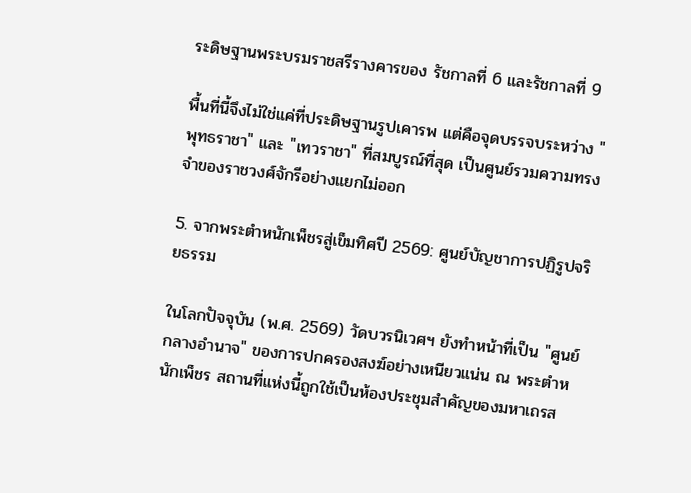ระดิษฐานพระบรมราชสรีรางคารของ รัชกาลที่ 6 และรัชกาลที่ 9

พื้นที่นี้จึงไม่ใช่แค่ที่ประดิษฐานรูปเคารพ แต่คือจุดบรรจบระหว่าง "พุทธราชา" และ "เทวราชา" ที่สมบูรณ์ที่สุด เป็นศูนย์รวมความทรงจำของราชวงศ์จักรีอย่างแยกไม่ออก

5. จากพระตำหนักเพ็ชรสู่เข็มทิศปี 2569: ศูนย์บัญชาการปฏิรูปจริยธรรม

ในโลกปัจจุบัน (พ.ศ. 2569) วัดบวรนิเวศฯ ยังทำหน้าที่เป็น "ศูนย์กลางอำนาจ" ของการปกครองสงฆ์อย่างเหนียวแน่น ณ พระตำหนักเพ็ชร สถานที่แห่งนี้ถูกใช้เป็นห้องประชุมสำคัญของมหาเถรส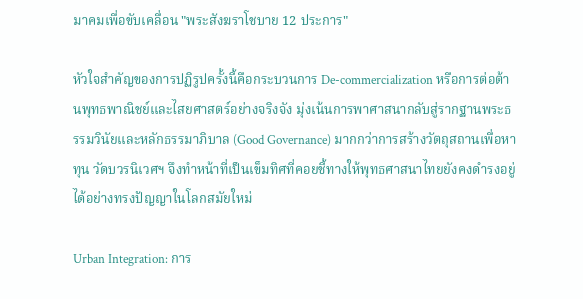มาคมเพื่อขับเคลื่อน "พระสังฆราโชบาย 12 ประการ"

หัวใจสำคัญของการปฏิรูปครั้งนี้คือกระบวนการ De-commercialization หรือการต่อต้านพุทธพาณิชย์และไสยศาสตร์อย่างจริงจัง มุ่งเน้นการพาศาสนากลับสู่รากฐานพระธรรมวินัยและหลักธรรมาภิบาล (Good Governance) มากกว่าการสร้างวัตถุสถานเพื่อหาทุน วัดบวรนิเวศฯ จึงทำหน้าที่เป็นเข็มทิศที่คอยชี้ทางให้พุทธศาสนาไทยยังคงดำรงอยู่ได้อย่างทรงปัญญาในโลกสมัยใหม่

Urban Integration: การ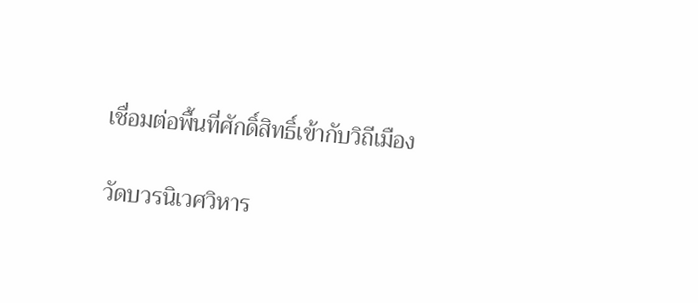เชื่อมต่อพื้นที่ศักดิ์สิทธิ์เข้ากับวิถีเมือง

วัดบวรนิเวศวิหาร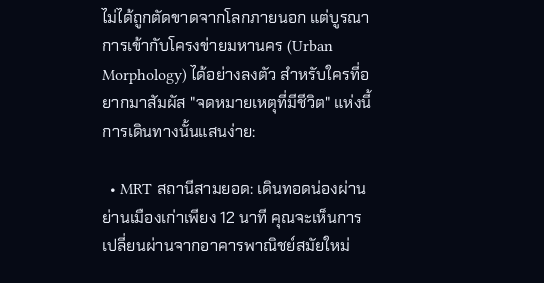ไม่ได้ถูกตัดขาดจากโลกภายนอก แต่บูรณาการเข้ากับโครงข่ายมหานคร (Urban Morphology) ได้อย่างลงตัว สำหรับใครที่อยากมาสัมผัส "จดหมายเหตุที่มีชีวิต" แห่งนี้ การเดินทางนั้นแสนง่าย:

  • MRT สถานีสามยอด: เดินทอดน่องผ่านย่านเมืองเก่าเพียง 12 นาที คุณจะเห็นการเปลี่ยนผ่านจากอาคารพาณิชย์สมัยใหม่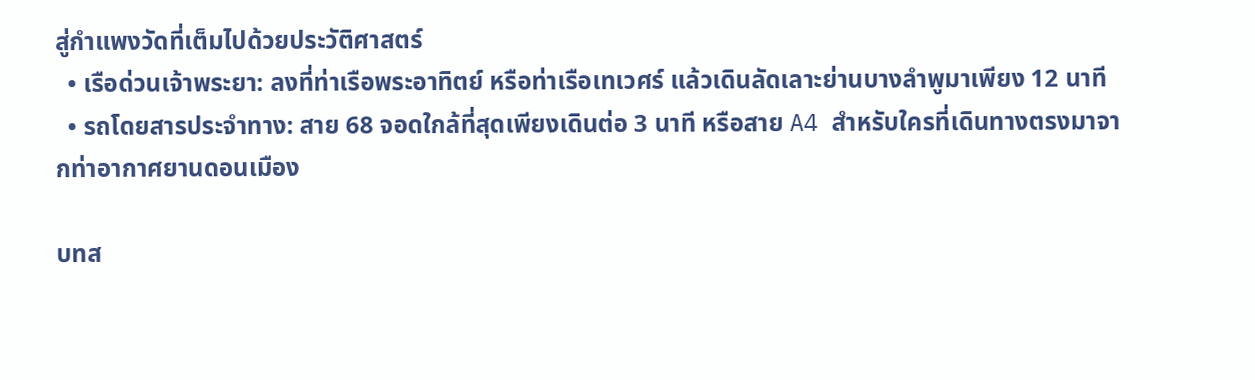สู่กำแพงวัดที่เต็มไปด้วยประวัติศาสตร์
  • เรือด่วนเจ้าพระยา: ลงที่ท่าเรือพระอาทิตย์ หรือท่าเรือเทเวศร์ แล้วเดินลัดเลาะย่านบางลำพูมาเพียง 12 นาที
  • รถโดยสารประจำทาง: สาย 68 จอดใกล้ที่สุดเพียงเดินต่อ 3 นาที หรือสาย A4 สำหรับใครที่เดินทางตรงมาจากท่าอากาศยานดอนเมือง

บทส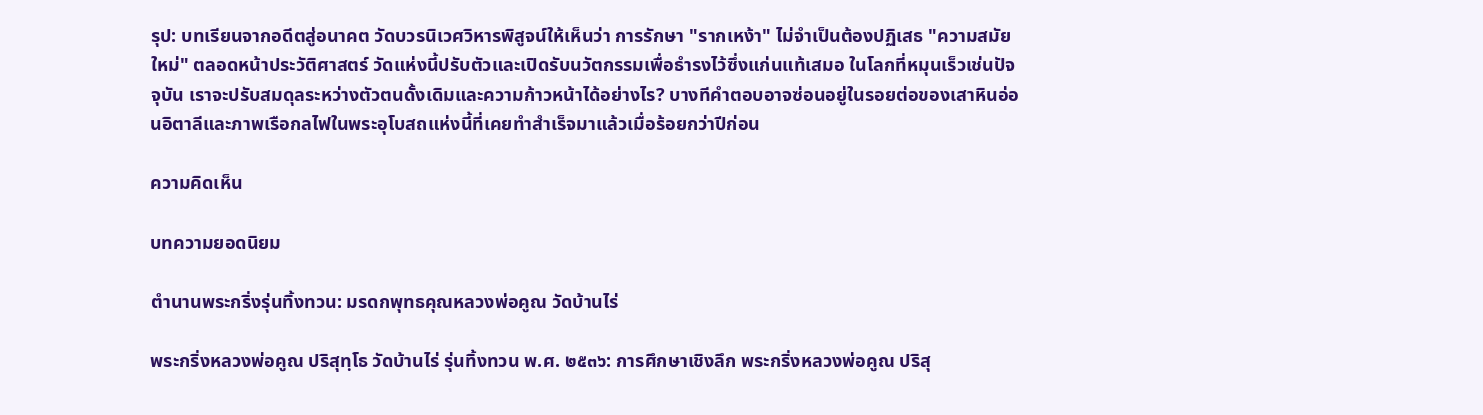รุป: บทเรียนจากอดีตสู่อนาคต วัดบวรนิเวศวิหารพิสูจน์ให้เห็นว่า การรักษา "รากเหง้า" ไม่จำเป็นต้องปฏิเสธ "ความสมัยใหม่" ตลอดหน้าประวัติศาสตร์ วัดแห่งนี้ปรับตัวและเปิดรับนวัตกรรมเพื่อธำรงไว้ซึ่งแก่นแท้เสมอ ในโลกที่หมุนเร็วเช่นปัจจุบัน เราจะปรับสมดุลระหว่างตัวตนดั้งเดิมและความก้าวหน้าได้อย่างไร? บางทีคำตอบอาจซ่อนอยู่ในรอยต่อของเสาหินอ่อนอิตาลีและภาพเรือกลไฟในพระอุโบสถแห่งนี้ที่เคยทำสำเร็จมาแล้วเมื่อร้อยกว่าปีก่อน

ความคิดเห็น

บทความยอดนิยม

ตำนานพระกริ่งรุ่นทิ้งทวน: มรดกพุทธคุณหลวงพ่อคูณ วัดบ้านไร่

พระกริ่งหลวงพ่อคูณ ปริสุทฺโธ วัดบ้านไร่ รุ่นทิ้งทวน พ.ศ. ๒๕๓๖: การศึกษาเชิงลึก พระกริ่งหลวงพ่อคูณ ปริสุ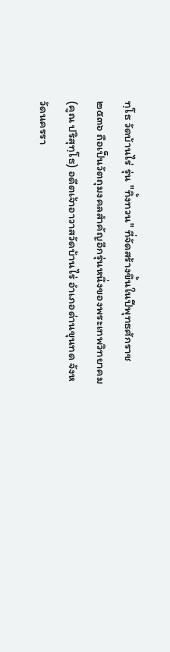ทฺโธ วัดบ้านไร่ รุ่น "ทิ้งทวน" ที่จัดสร้างขึ้นในปีพุทธศักราช ๒๕๓๖ ถือเป็นวัตถุมงคลสำคัญอีกรุ่นหนึ่งของพระเทพวิทยาคม (คูณ ปริสุทฺโธ) อดีตเจ้าอาวาสวัดบ้านไร่ อำเภอด่านขุนทด จังหวัดนครรา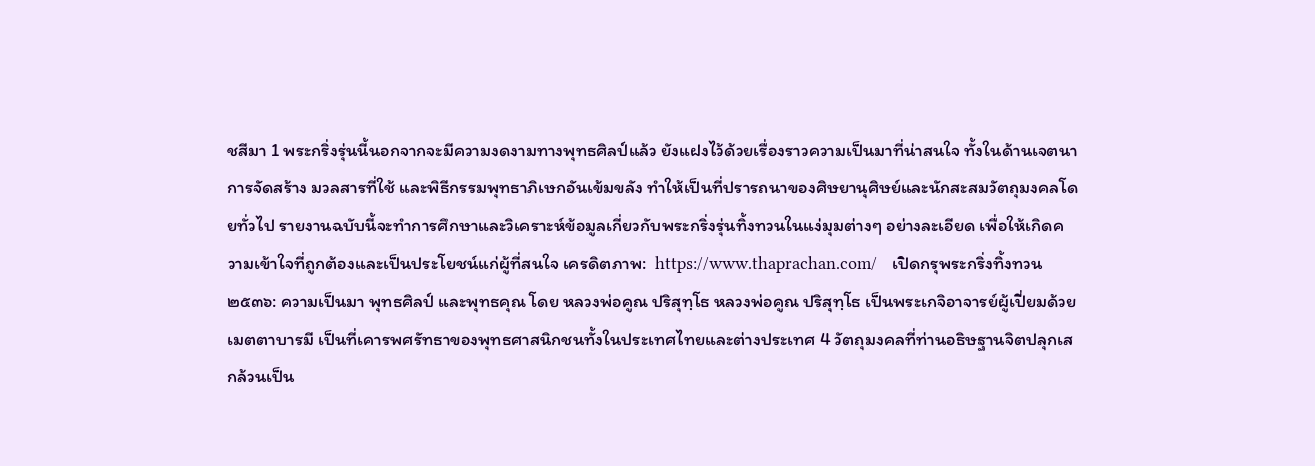ชสีมา 1 พระกริ่งรุ่นนี้นอกจากจะมีความงดงามทางพุทธศิลป์แล้ว ยังแฝงไว้ด้วยเรื่องราวความเป็นมาที่น่าสนใจ ทั้งในด้านเจตนาการจัดสร้าง มวลสารที่ใช้ และพิธีกรรมพุทธาภิเษกอันเข้มขลัง ทำให้เป็นที่ปรารถนาของศิษยานุศิษย์และนักสะสมวัตถุมงคลโดยทั่วไป รายงานฉบับนี้จะทำการศึกษาและวิเคราะห์ข้อมูลเกี่ยวกับพระกริ่งรุ่นทิ้งทวนในแง่มุมต่างๆ อย่างละเอียด เพื่อให้เกิดความเข้าใจที่ถูกต้องและเป็นประโยชน์แก่ผู้ที่สนใจ เครดิตภาพ:  https://www.thaprachan.com/   เปิดกรุพระกริ่งทิ้งทวน ๒๕๓๖: ความเป็นมา พุทธศิลป์ และพุทธคุณ โดย หลวงพ่อคูณ ปริสุทฺโธ หลวงพ่อคูณ ปริสุทฺโธ เป็นพระเกจิอาจารย์ผู้เปี่ยมด้วยเมตตาบารมี เป็นที่เคารพศรัทธาของพุทธศาสนิกชนทั้งในประเทศไทยและต่างประเทศ 4 วัตถุมงคลที่ท่านอธิษฐานจิตปลุกเสกล้วนเป็น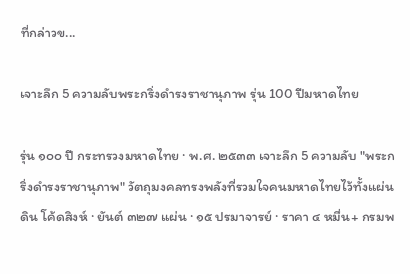ที่กล่าวข...

เจาะลึก 5 ความลับพระกริ่งดำรงราชานุภาพ รุ่น 100 ปีมหาดไทย

รุ่น ๑๐๐ ปี กระทรวงมหาดไทย · พ.ศ. ๒๕๓๓ เจาะลึก 5 ความลับ "พระกริ่งดำรงราชานุภาพ" วัตถุมงคลทรงพลังที่รวมใจคนมหาดไทยไว้ทั้งแผ่นดิน โค้ดสิงห์ · ยันต์ ๓๒๗ แผ่น · ๑๕ ปรมาจารย์ · ราคา ๔ หมื่น+ กรมพ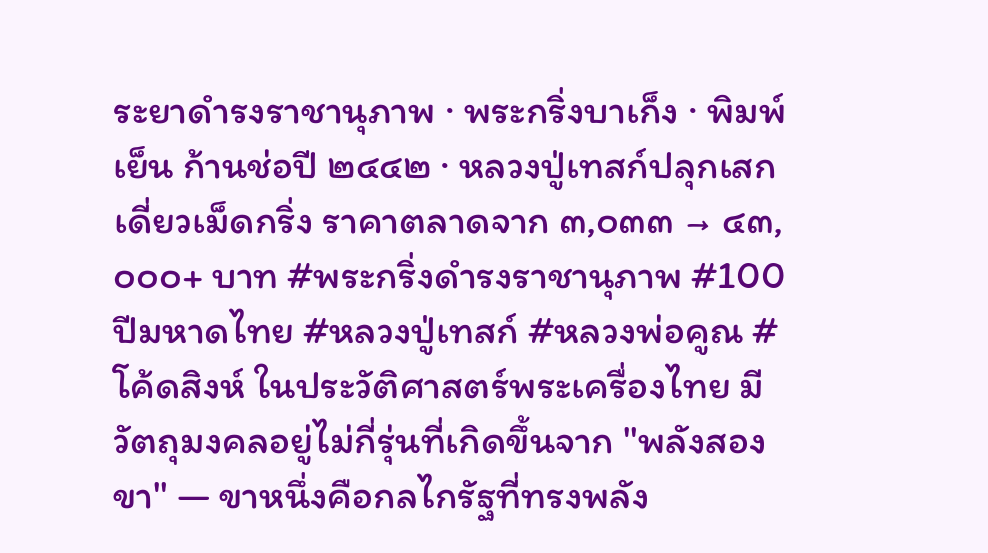ระยาดำรงราชานุภาพ · พระกริ่งบาเก็ง · พิมพ์เย็น ก้านช่อปี ๒๔๔๒ · หลวงปู่เทสก์ปลุกเสกเดี่ยวเม็ดกริ่ง ราคาตลาดจาก ๓,๐๓๓ → ๔๓,๐๐๐+ บาท #พระกริ่งดำรงราชานุภาพ #100ปีมหาดไทย #หลวงปู่เทสก์ #หลวงพ่อคูณ #โค้ดสิงห์ ในประวัติศาสตร์พระเครื่องไทย มีวัตถุมงคลอยู่ไม่กี่รุ่นที่เกิดขึ้นจาก "พลังสองขา" — ขาหนึ่งคือกลไกรัฐที่ทรงพลัง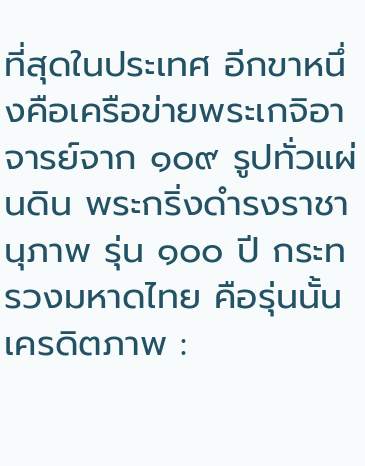ที่สุดในประเทศ อีกขาหนึ่งคือเครือข่ายพระเกจิอาจารย์จาก ๑๐๙ รูปทั่วแผ่นดิน พระกริ่งดำรงราชานุภาพ รุ่น ๑๐๐ ปี กระทรวงมหาดไทย คือรุ่นนั้น เครดิตภาพ :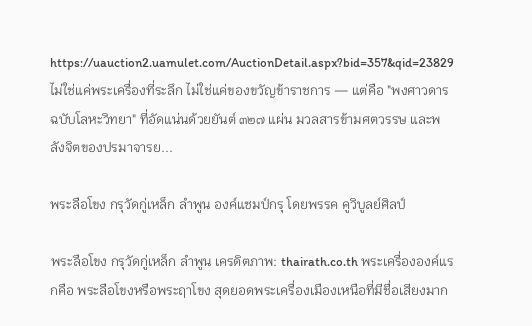https://uauction2.uamulet.com/AuctionDetail.aspx?bid=357&qid=23829 ไม่ใช่แค่พระเครื่องที่ระลึก ไม่ใช่แค่ของขวัญข้าราชการ — แต่คือ "พงศาวดารฉบับโลหะวิทยา" ที่อัดแน่นด้วยยันต์ ๓๒๗ แผ่น มวลสารข้ามศตวรรษ และพลังจิตของปรมาจารย...

พระลือโขง กรุวัดกู่เหล็ก ลำพูน องค์แชมป์กรุ โดยพรรค คูวิบูลย์ศิลป์

พระลือโขง กรุวัดกู่เหล็ก ลำพูน เครดิตภาพ: thairath.co.th พระเครื่ององค์แรกคือ พระลือโขงหรือพระฤาโขง สุดยอดพระเครื่องเมืองเหนือที่มีชื่อเสียงมาก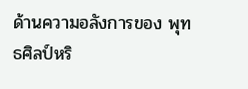ด้านความอลังการของ พุทธศิลป์หริ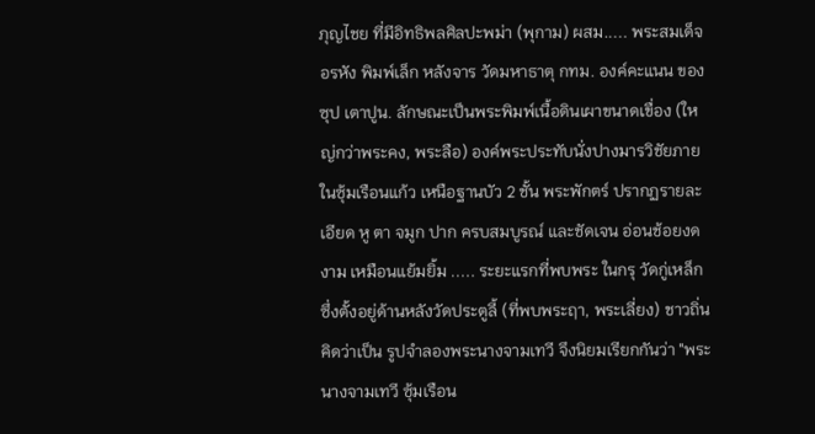ภุญไชย ที่มีอิทธิพลศิลปะพม่า (พุกาม) ผสม..... พระสมเด็จอรหัง พิมพ์เล็ก หลังจาร วัดมหาธาตุ กทม. องค์คะแนน ของซุป เตาปูน. ลักษณะเป็นพระพิมพ์เนื้อดินเผาขนาดเขื่อง (ใหญ่กว่าพระคง, พระลือ) องค์พระประทับนั่งปางมารวิชัยภายในซุ้มเรือนแก้ว เหนือฐานบัว 2 ชั้น พระพักตร์ ปรากฏรายละเอียด หู ตา จมูก ปาก ครบสมบูรณ์ และชัดเจน อ่อนช้อยงดงาม เหมือนแย้มยิ้ม ..... ระยะแรกที่พบพระ ในกรุ วัดกู่เหล็ก ซึ่งตั้งอยู่ด้านหลังวัดประตูลี้ (ที่พบพระฤา, พระเลี่ยง) ชาวถิ่นคิดว่าเป็น รูปจำลองพระนางจามเทวี จึงนิยมเรียกกันว่า "พระนางจามเทวี ซุ้มเรือน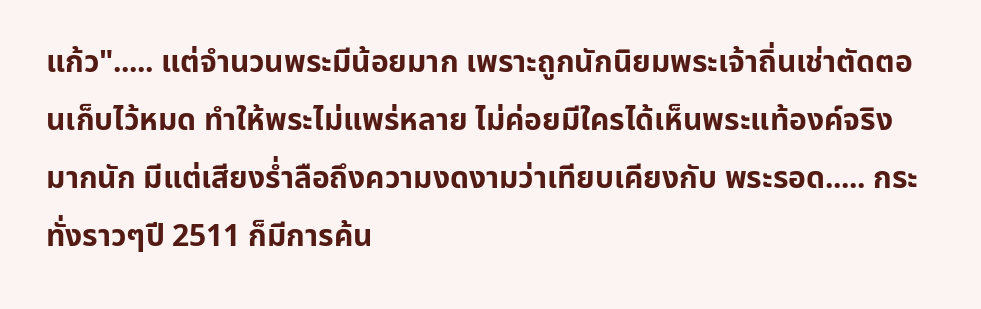แก้ว"..... แต่จำนวนพระมีน้อยมาก เพราะถูกนักนิยมพระเจ้าถิ่นเช่าตัดตอนเก็บไว้หมด ทำให้พระไม่แพร่หลาย ไม่ค่อยมีใครได้เห็นพระแท้องค์จริงมากนัก มีแต่เสียงร่ำลือถึงความงดงามว่าเทียบเคียงกับ พระรอด..... กระทั่งราวๆปี 2511 ก็มีการค้น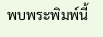พบพระพิมพ์นี้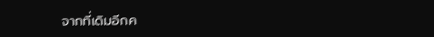จากที่เดิมอีกค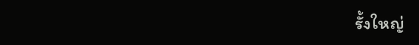รั้งใหญ่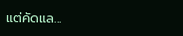แต่คัดแล...